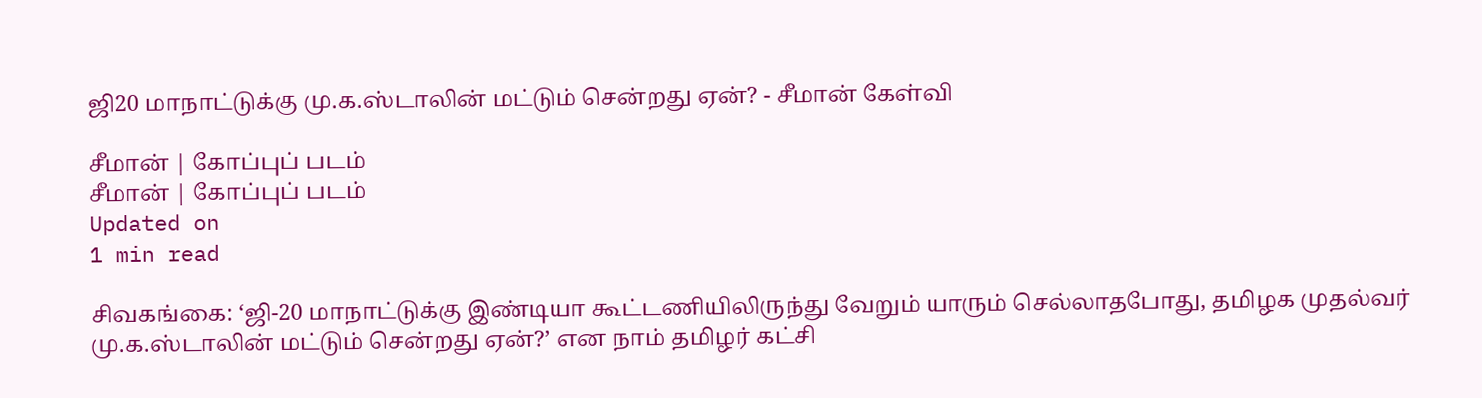ஜி20 மாநாட்டுக்கு மு.க.ஸ்டாலின் மட்டும் சென்றது ஏன்? - சீமான் கேள்வி

சீமான் | கோப்புப் படம்
சீமான் | கோப்புப் படம்
Updated on
1 min read

சிவகங்கை: ‘ஜி-20 மாநாட்டுக்கு இண்டியா கூட்டணியிலிருந்து வேறும் யாரும் செல்லாதபோது, தமிழக முதல்வர் மு.க.ஸ்டாலின் மட்டும் சென்றது ஏன்?’ என நாம் தமிழர் கட்சி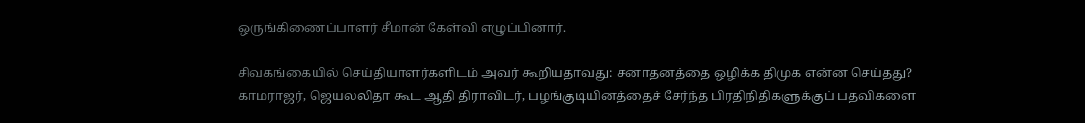ஒருங்கிணைப்பாளர் சீமான் கேள்வி எழுப்பினார்.

சிவகங்கையில் செய்தியாளர்களிடம் அவர் கூறியதாவது: சனாதனத்தை ஒழிக்க திமுக என்ன செய்தது? காமராஜர், ஜெயலலிதா கூட ஆதி திராவிடர், பழங்குடியினத்தைச் சேர்ந்த பிரதிநிதிகளுக்குப் பதவிகளை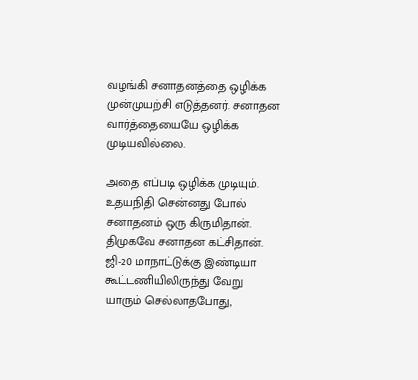வழங்கி சனாதனத்தை ஒழிக்க முன்முயற்சி எடுத்தனர். சனாதன வார்த்தையையே ஒழிக்க முடியவில்லை.

அதை எப்படி ஒழிக்க முடியும். உதயநிதி சென்னது போல் சனாதனம் ஒரு கிருமிதான். திமுகவே சனாதன கட்சிதான். ஜி-20 மாநாட்டுக்கு இண்டியா கூட்டணியிலிருந்து வேறு யாரும் செல்லாதபோது,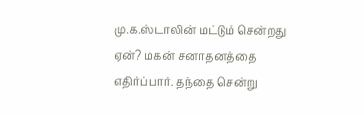மு.க.ஸ்டாலின் மட்டும் சென்றது ஏன்? மகன் சனாதனத்தை எதிர்ப்பார். தந்தை சென்று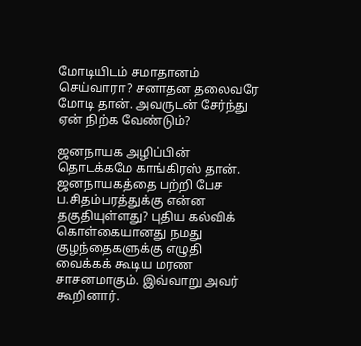மோடியிடம் சமாதானம் செய்வாரா? சனாதன தலைவரே மோடி தான். அவருடன் சேர்ந்து ஏன் நிற்க வேண்டும்?

ஜனநாயக அழிப்பின் தொடக்கமே காங்கிரஸ் தான். ஜனநாயகத்தை பற்றி பேச ப.சிதம்பரத்துக்கு என்ன தகுதியுள்ளது? புதிய கல்விக் கொள்கையானது நமது குழந்தைகளுக்கு எழுதி வைக்கக் கூடிய மரண சாசனமாகும். இவ்வாறு அவர் கூறினார்.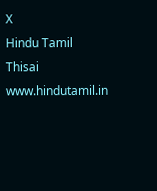X
Hindu Tamil Thisai
www.hindutamil.in